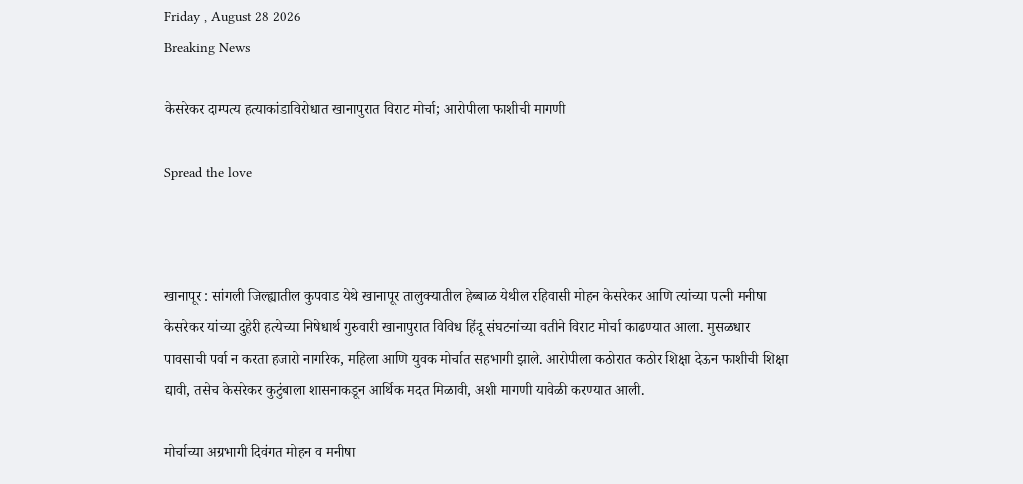Friday , August 28 2026
Breaking News

केसरेकर दाम्पत्य हत्याकांडाविरोधात खानापुरात विराट मोर्चा; आरोपीला फाशीची मागणी

Spread the love



खानापूर : सांगली जिल्ह्यातील कुपवाड येथे खानापूर तालुक्यातील हेब्बाळ येथील रहिवासी मोहन केसरेकर आणि त्यांच्या पत्नी मनीषा केसरेकर यांच्या दुहेरी हत्येच्या निषेधार्थ गुरुवारी खानापुरात विविध हिंदू संघटनांच्या वतीने विराट मोर्चा काढण्यात आला. मुसळधार पावसाची पर्वा न करता हजारो नागरिक, महिला आणि युवक मोर्चात सहभागी झाले. आरोपीला कठोरात कठोर शिक्षा देऊन फाशीची शिक्षा द्यावी, तसेच केसरेकर कुटुंबाला शासनाकडून आर्थिक मदत मिळावी, अशी मागणी यावेळी करण्यात आली.

मोर्चाच्या अग्रभागी दिवंगत मोहन व मनीषा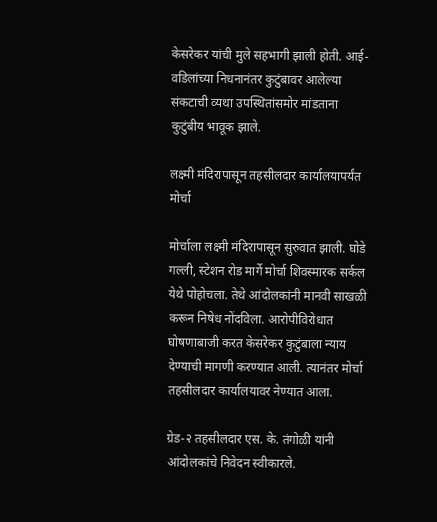केसरेकर यांची मुले सहभागी झाली होती. आई-वडिलांच्या निधनानंतर कुटुंबावर आलेल्या संकटाची व्यथा उपस्थितांसमोर मांडताना कुटुंबीय भावूक झाले.

लक्ष्मी मंदिरापासून तहसीलदार कार्यालयापर्यंत मोर्चा

मोर्चाला लक्ष्मी मंदिरापासून सुरुवात झाली. घोडे गल्ली, स्टेशन रोड मार्गे मोर्चा शिवस्मारक सर्कल येथे पोहोचला. तेथे आंदोलकांनी मानवी साखळी करून निषेध नोंदविला. आरोपीविरोधात घोषणाबाजी करत केसरेकर कुटुंबाला न्याय देण्याची मागणी करण्यात आली. त्यानंतर मोर्चा तहसीलदार कार्यालयावर नेण्यात आला.

ग्रेड-२ तहसीलदार एस. के. तंगोळी यांनी आंदोलकांचे निवेदन स्वीकारले.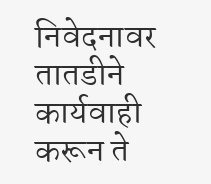निवेदनावर तातडीने कार्यवाही करून ते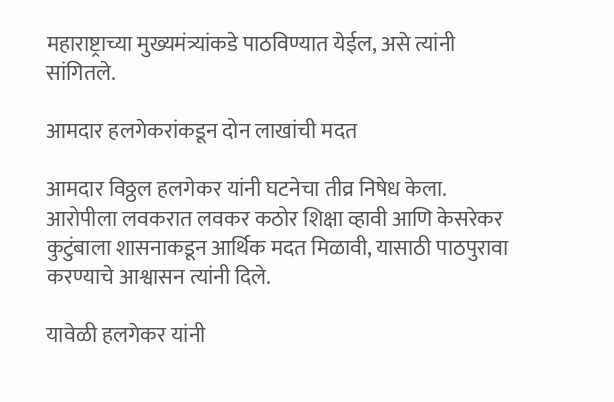महाराष्ट्राच्या मुख्यमंत्र्यांकडे पाठविण्यात येईल, असे त्यांनी सांगितले.

आमदार हलगेकरांकडून दोन लाखांची मदत

आमदार विठ्ठल हलगेकर यांनी घटनेचा तीव्र निषेध केला. आरोपीला लवकरात लवकर कठोर शिक्षा व्हावी आणि केसरेकर कुटुंबाला शासनाकडून आर्थिक मदत मिळावी, यासाठी पाठपुरावा करण्याचे आश्वासन त्यांनी दिले.

यावेळी हलगेकर यांनी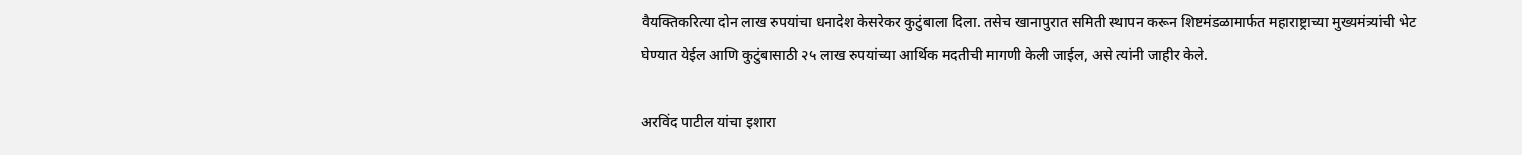वैयक्तिकरित्या दोन लाख रुपयांचा धनादेश केसरेकर कुटुंबाला दिला. तसेच खानापुरात समिती स्थापन करून शिष्टमंडळामार्फत महाराष्ट्राच्या मुख्यमंत्र्यांची भेट घेण्यात येईल आणि कुटुंबासाठी २५ लाख रुपयांच्या आर्थिक मदतीची मागणी केली जाईल, असे त्यांनी जाहीर केले.

अरविंद पाटील यांचा इशारा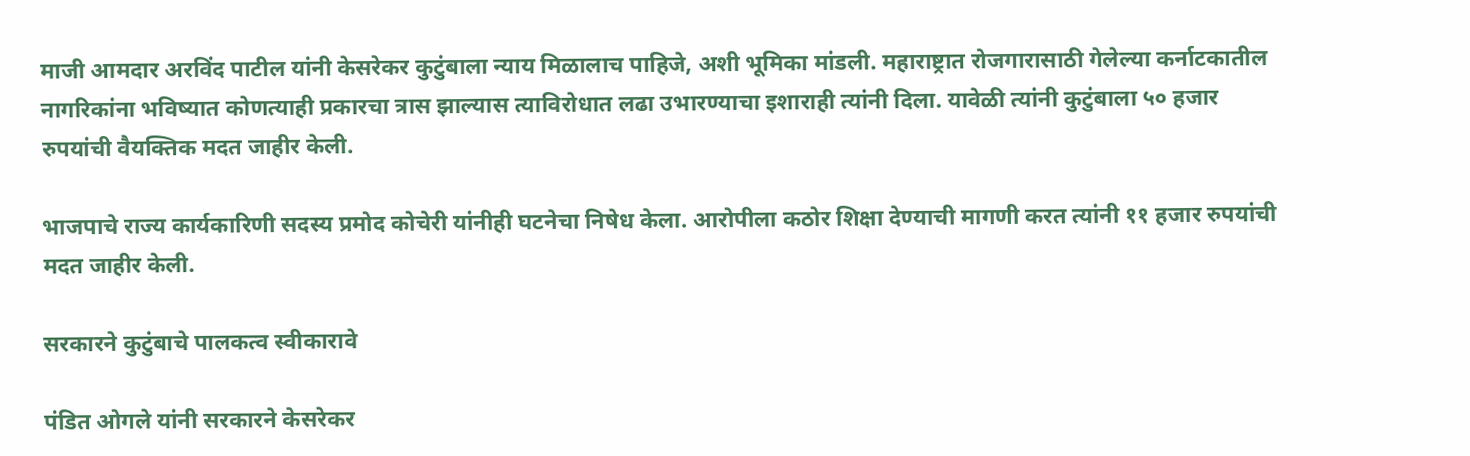माजी आमदार अरविंद पाटील यांनी केसरेकर कुटुंबाला न्याय मिळालाच पाहिजे, अशी भूमिका मांडली. महाराष्ट्रात रोजगारासाठी गेलेल्या कर्नाटकातील नागरिकांना भविष्यात कोणत्याही प्रकारचा त्रास झाल्यास त्याविरोधात लढा उभारण्याचा इशाराही त्यांनी दिला. यावेळी त्यांनी कुटुंबाला ५० हजार रुपयांची वैयक्तिक मदत जाहीर केली.

भाजपाचे राज्य कार्यकारिणी सदस्य प्रमोद कोचेरी यांनीही घटनेचा निषेध केला. आरोपीला कठोर शिक्षा देण्याची मागणी करत त्यांनी ११ हजार रुपयांची मदत जाहीर केली.

सरकारने कुटुंबाचे पालकत्व स्वीकारावे

पंडित ओगले यांनी सरकारने केसरेकर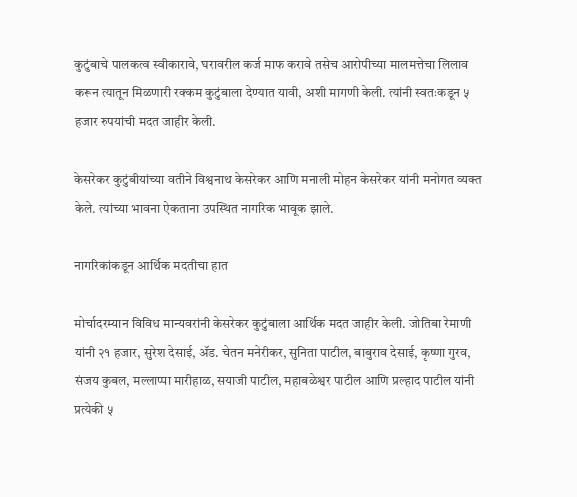कुटुंबाचे पालकत्व स्वीकारावे, घरावरील कर्ज माफ करावे तसेच आरोपीच्या मालमत्तेचा लिलाव करून त्यातून मिळणारी रक्कम कुटुंबाला देण्यात यावी, अशी मागणी केली. त्यांनी स्वतःकडून ५ हजार रुपयांची मदत जाहीर केली.

केसरेकर कुटुंबीयांच्या वतीने विश्वनाथ केसरेकर आणि मनाली मोहन केसरेकर यांनी मनोगत व्यक्त केले. त्यांच्या भावना ऐकताना उपस्थित नागरिक भावूक झाले.

नागरिकांकडून आर्थिक मदतीचा हात

मोर्चादरम्यान विविध मान्यवरांनी केसरेकर कुटुंबाला आर्थिक मदत जाहीर केली. जोतिबा रेमाणी यांनी २१ हजार, सुरेश देसाई, ॲड. चेतन मनेरीकर, सुनिता पाटील, बाबुराव देसाई, कृष्णा गुरव, संजय कुबल, मल्लाप्पा मारीहाळ, सयाजी पाटील, महाबळेश्वर पाटील आणि प्रल्हाद पाटील यांनी प्रत्येकी ५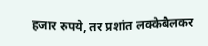हजार रुपये, तर प्रशांत लक्केबैलकर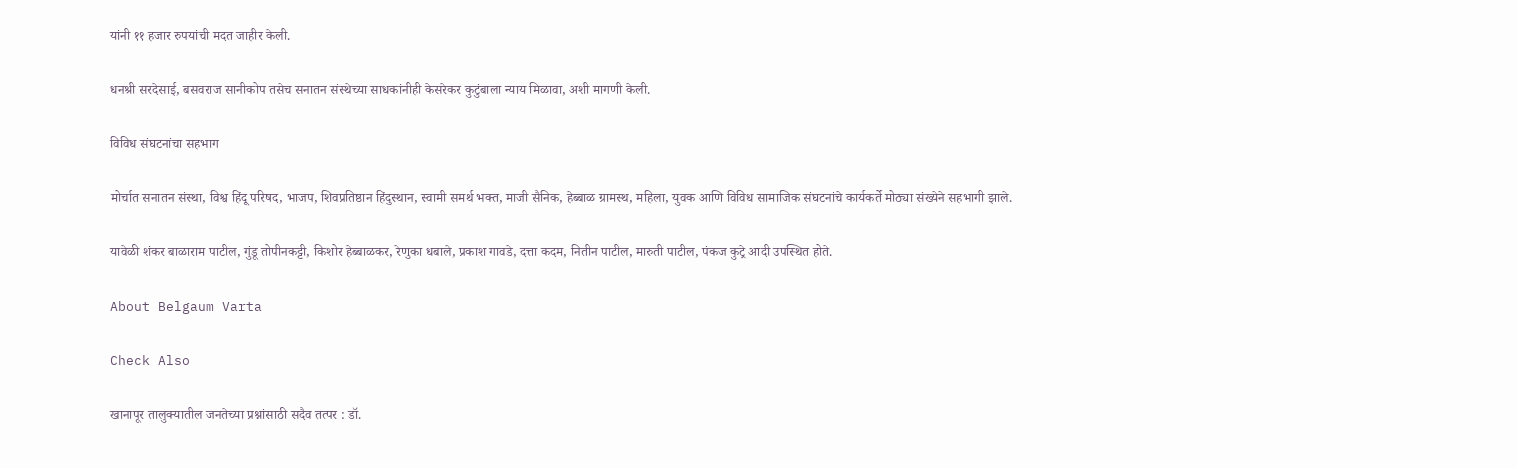यांनी ११ हजार रुपयांची मदत जाहीर केली.

धनश्री सरदेसाई, बसवराज सानीकोप तसेच सनातन संस्थेच्या साधकांनीही केसरेकर कुटुंबाला न्याय मिळावा, अशी मागणी केली.

विविध संघटनांचा सहभाग

मोर्चात सनातन संस्था, विश्व हिंदू परिषद, भाजप, शिवप्रतिष्ठान हिंदुस्थान, स्वामी समर्थ भक्त, माजी सैनिक, हेब्बाळ ग्रामस्थ, महिला, युवक आणि विविध सामाजिक संघटनांचे कार्यकर्ते मोठ्या संख्येने सहभागी झाले.

यावेळी शंकर बाळाराम पाटील, गुंडू तोपीनकट्टी, किशोर हेब्बाळकर, रेणुका धबाले, प्रकाश गावडे, दत्ता कदम, नितीन पाटील, मारुती पाटील, पंकज कुट्रे आदी उपस्थित होते.

About Belgaum Varta

Check Also

खानापूर तालुक्यातील जनतेच्या प्रश्नांसाठी सदैव तत्पर : डॉ.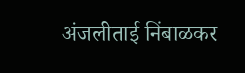अंजलीताई निंबाळकर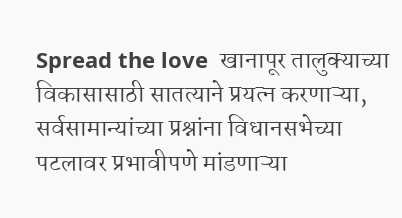Spread the love  खानापूर तालुक्याच्या विकासासाठी सातत्याने प्रयत्न करणाऱ्या, सर्वसामान्यांच्या प्रश्नांना विधानसभेच्या पटलावर प्रभावीपणे मांडणाऱ्या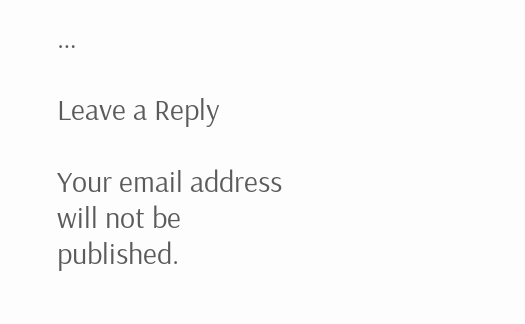…

Leave a Reply

Your email address will not be published.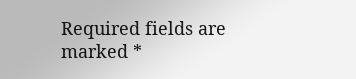Required fields are marked *